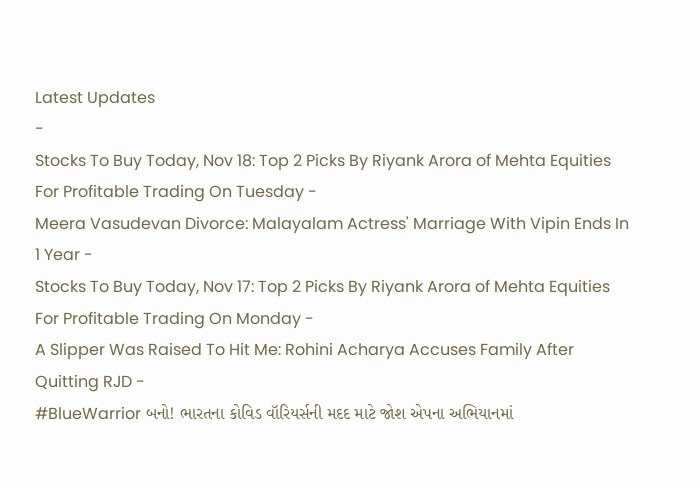Latest Updates
-
Stocks To Buy Today, Nov 18: Top 2 Picks By Riyank Arora of Mehta Equities For Profitable Trading On Tuesday -
Meera Vasudevan Divorce: Malayalam Actress' Marriage With Vipin Ends In 1 Year -
Stocks To Buy Today, Nov 17: Top 2 Picks By Riyank Arora of Mehta Equities For Profitable Trading On Monday -
A Slipper Was Raised To Hit Me: Rohini Acharya Accuses Family After Quitting RJD -
#BlueWarrior બનો! ભારતના કોવિડ વૉરિયર્સની મદદ માટે જોશ એપના અભિયાનમાં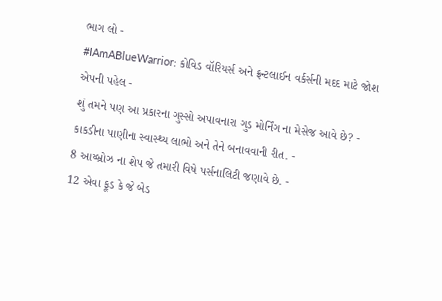ભાગ લો -
#IAmABlueWarrior: કોવિડ વૉરિયર્સ અને ફ્રન્ટલાઈન વર્કર્સની મદદ માટે જોશ એપની પહેલ -
શું તમને પણ આ પ્રકારના ગુસ્સો અપાવનારા ગુડ મોર્નિંગ ના મેસેજ આવે છે? -
કાકડીના પાણીના સ્વાસ્થ્ય લાભો અને તેને બનાવવાની રીત. -
8 આય્બ્રોઝ ના શેપ જે તમારી વિષે પર્સનાલિટી જણાવે છે. -
12 એવા ફૂડ કે જે બેડ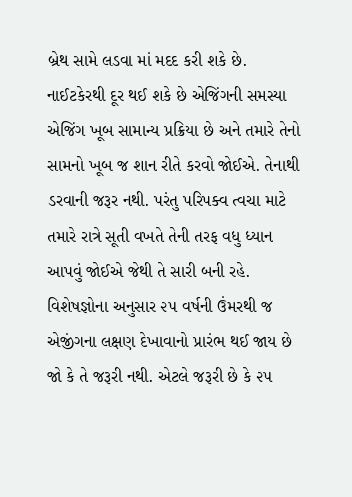બ્રેથ સામે લડવા માં મદદ કરી શકે છે.
નાઈટકેરથી દૂર થઈ શકે છે એજિંગની સમસ્યા
એજિંગ ખૂબ સામાન્ય પ્રક્રિયા છે અને તમારે તેનો સામનો ખૂબ જ શાન રીતે કરવો જોઈએ. તેનાથી ડરવાની જરૂર નથી. પરંતુ પરિપક્વ ત્વચા માટે તમારે રાત્રે સૂતી વખતે તેની તરફ વધુ ધ્યાન આપવું જોઈએ જેથી તે સારી બની રહે.
વિશેષજ્ઞોના અનુસાર ૨૫ વર્ષની ઉંમરથી જ એજીંગના લક્ષણ દેખાવાનો પ્રારંભ થઈ જાય છે જો કે તે જરૂરી નથી. એટલે જરૂરી છે કે ૨૫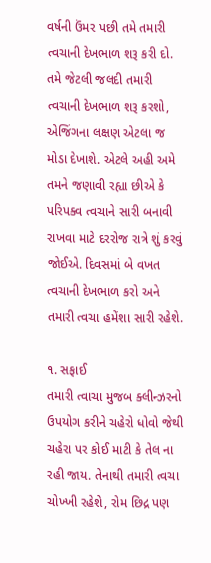વર્ષની ઉંમર પછી તમે તમારી ત્વચાની દેખભાળ શરૂ કરી દો.
તમે જેટલી જલદી તમારી ત્વચાની દેખભાળ શરૂ કરશો, એજિંગના લક્ષણ એટલા જ મોડા દેખાશે. એટલે અહી અમે તમને જણાવી રહ્યા છીએ કે પરિપક્વ ત્વચાને સારી બનાવી રાખવા માટે દરરોજ રાત્રે શું કરવું જોઈએ. દિવસમાં બે વખત ત્વચાની દેખભાળ કરો અને તમારી ત્વચા હમેંશા સારી રહેશે.

૧. સફાઈ
તમારી ત્વાચા મુજબ ક્લીન્ઝરનો ઉપયોગ કરીને ચહેરો ધોવો જેથી ચહેરા પર કોઈ માટી કે તેલ ના રહી જાય. તેનાથી તમારી ત્વચા ચોખ્ખી રહેશે, રોમ છિદ્ર પણ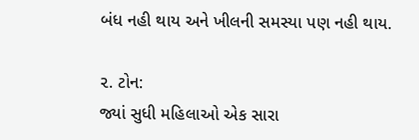બંધ નહી થાય અને ખીલની સમસ્યા પણ નહી થાય.

૨. ટોન:
જ્યાં સુધી મહિલાઓ એક સારા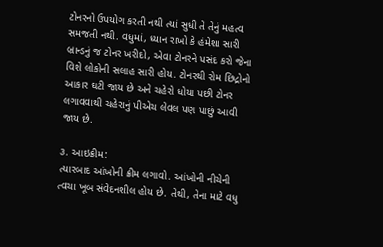ટોનરનો ઉપયોગ કરતી નથી ત્યાં સુધી તે તેનું મહત્વ સમજતી નથી. વધુમાં, ધ્યાન રાખો કે હંમેશા સારી બ્રાન્ડનું જ ટોનર ખરીદો, એવા ટોનરને પસંદ કરો જેના વિશે લોકોની સલાહ સારી હોય. ટોનરથી રોમ છિદ્રોનો આકાર ઘટી જાય છે અને ચહેરો ધોયા પછી ટોનર લગાવવાથી ચહેરાનું પીએચ લેવલ પણ પાછું આવી જાય છે.

૩. આઇક્રીમ:
ત્યારબાદ આંખોની ક્રીમ લગાવો. આંખોની નીચેની ત્વચા ખૂબ સંવેદનશીલ હોય છે. તેથી, તેના માટે વધુ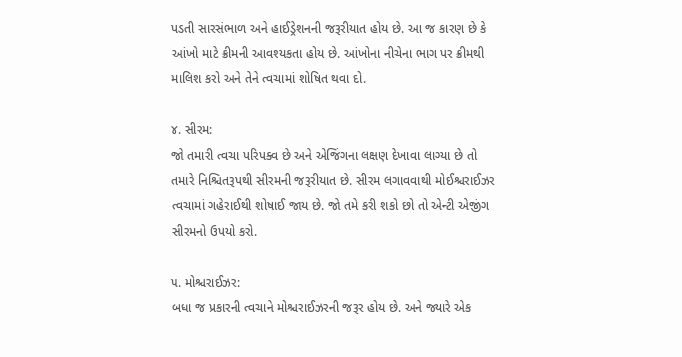પડતી સારસંભાળ અને હાઈડ્રેશનની જરૂરીયાત હોય છે. આ જ કારણ છે કે આંખો માટે ક્રીમની આવશ્યકતા હોય છે. આંખોના નીચેના ભાગ પર ક્રીમથી માલિશ કરો અને તેને ત્વચામાં શોષિત થવા દો.

૪. સીરમ:
જો તમારી ત્વચા પરિપક્વ છે અને એજિંગના લક્ષણ દેખાવા લાગ્યા છે તો તમારે નિશ્ચિતરૂપથી સીરમની જરૂરીયાત છે. સીરમ લગાવવાથી મોઈશ્ચરાઈઝર ત્વચામાં ગહેરાઈથી શોષાઈ જાય છે. જો તમે કરી શકો છો તો એન્ટી એજીંગ સીરમનો ઉપયો કરો.

૫. મોશ્ચરાઈઝર:
બધા જ પ્રકારની ત્વચાને મોશ્ચરાઈઝરની જરૂર હોય છે. અને જ્યારે એક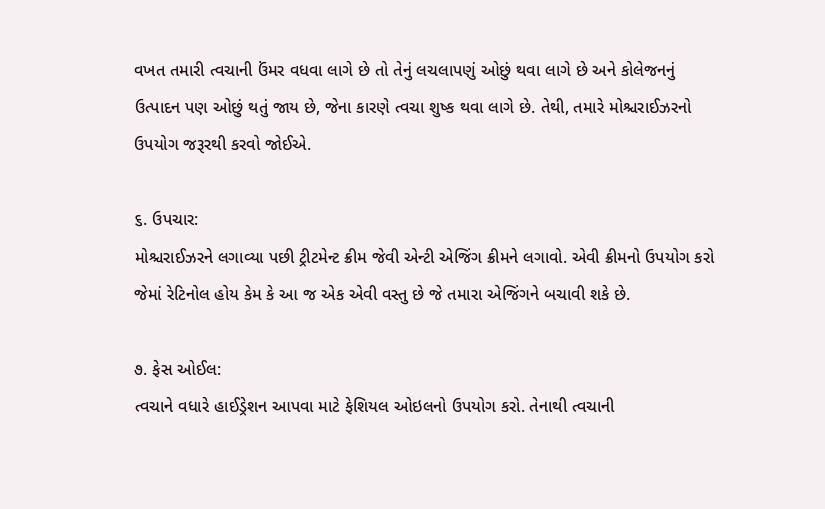વખત તમારી ત્વચાની ઉંમર વધવા લાગે છે તો તેનું લચલાપણું ઓછું થવા લાગે છે અને કોલેજનનું ઉત્પાદન પણ ઓછું થતું જાય છે, જેના કારણે ત્વચા શુષ્ક થવા લાગે છે. તેથી, તમારે મોશ્ચરાઈઝરનો ઉપયોગ જરૂરથી કરવો જોઈએ.

૬. ઉપચાર:
મોશ્ચરાઈઝરને લગાવ્યા પછી ટ્રીટમેન્ટ ક્રીમ જેવી એન્ટી એજિંગ ક્રીમને લગાવો. એવી ક્રીમનો ઉપયોગ કરો જેમાં રેટિનોલ હોય કેમ કે આ જ એક એવી વસ્તુ છે જે તમારા એજિંગને બચાવી શકે છે.

૭. ફેસ ઓઈલ:
ત્વચાને વધારે હાઈડ્રેશન આપવા માટે ફેશિયલ ઓઇલનો ઉપયોગ કરો. તેનાથી ત્વચાની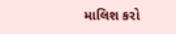માલિશ કરો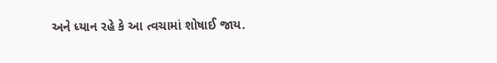અને ધ્યાન રહે કે આ ત્વચામાં શોષાઈ જાય.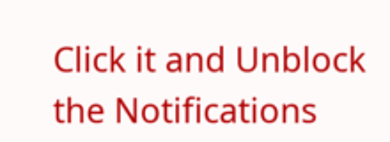Click it and Unblock the Notifications